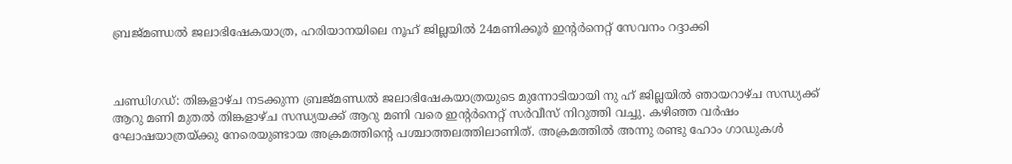ബ്രജ്മണ്ഡൽ ജലാഭിഷേകയാത്ര, ഹരിയാനയിലെ നൂഹ് ജില്ലയിൽ 24മണിക്കൂർ ഇന്റർനെറ്റ് സേവനം റദ്ദാക്കി



ചണ്ഡിഗഡ്: തിങ്കളാഴ്ച നടക്കുന്ന ബ്രജ്മണ്ഡൽ ജലാഭിഷേകയാത്രയുടെ മുന്നോടിയായി നു ഹ് ജില്ലയിൽ ഞായറാഴ്ച സന്ധ്യക്ക് ആറു മണി മുതൽ തിങ്കളാഴ്ച സന്ധ്യയക്ക് ആറു മണി വരെ ഇൻ്റർനെറ്റ് സർവീസ് നിറുത്തി വച്ചു. കഴിഞ്ഞ വർഷം ഘോഷയാത്രയ്ക്കു നേരെയുണ്ടായ അക്രമത്തിൻ്റെ പശ്ചാത്തലത്തിലാണിത്. അക്രമത്തിൽ അന്നു രണ്ടു ഹോം ഗാഡുകൾ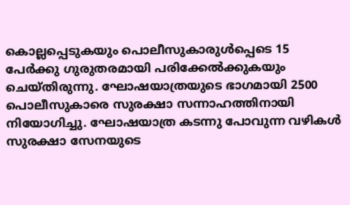കൊല്ലപ്പെടുകയും പൊലീസുകാരുൾപ്പെടെ 15 പേർക്കു ഗുരുതരമായി പരിക്കേൽക്കുകയും ചെയ്തിരുന്നു. ഘോഷയാത്രയുടെ ഭാഗമായി 2500 പൊലീസുകാരെ സുരക്ഷാ സന്നാഹത്തിനായി നിയോഗിച്ചു. ഘോഷയാത്ര കടന്നു പോവുന്ന വഴികൾ സുരക്ഷാ സേനയുടെ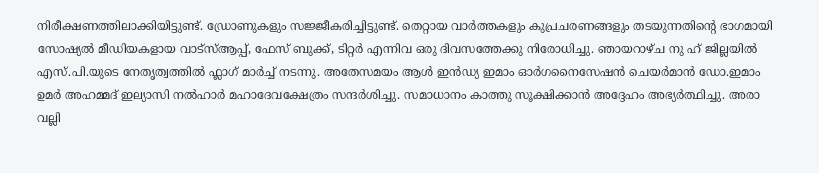നിരീക്ഷണത്തിലാക്കിയിട്ടുണ്ട്. ഡ്രോണുകളും സജ്ജീകരിച്ചിട്ടുണ്ട്. തെറ്റായ വാർത്തകളും കുപ്രചരണങ്ങളും തടയുന്നതിൻ്റെ ഭാഗമായി സോഷ്യൽ മീഡിയകളായ വാട്സ്ആപ്പ്, ഫേസ് ബുക്ക്, ടിറ്റർ എന്നിവ ഒരു ദിവസത്തേക്കു നിരോധിച്ചു. ഞായറാഴ്ച നു ഹ് ജില്ലയിൽ എസ്.പി.യുടെ നേതൃത്വത്തിൽ ഫ്ലാഗ് മാർച്ച് നടന്നു. അതേസമയം ആൾ ഇൻഡ്യ ഇമാം ഓർഗനൈസേഷൻ ചെയർമാൻ ഡോ.ഇമാം ഉമർ അഹമ്മദ് ഇല്യാസി നൽഹാർ മഹാദേവക്ഷേത്രം സന്ദർശിച്ചു. സമാധാനം കാത്തു സൂക്ഷിക്കാൻ അദ്ദേഹം അഭ്യർത്ഥിച്ചു. അരാ വല്ലി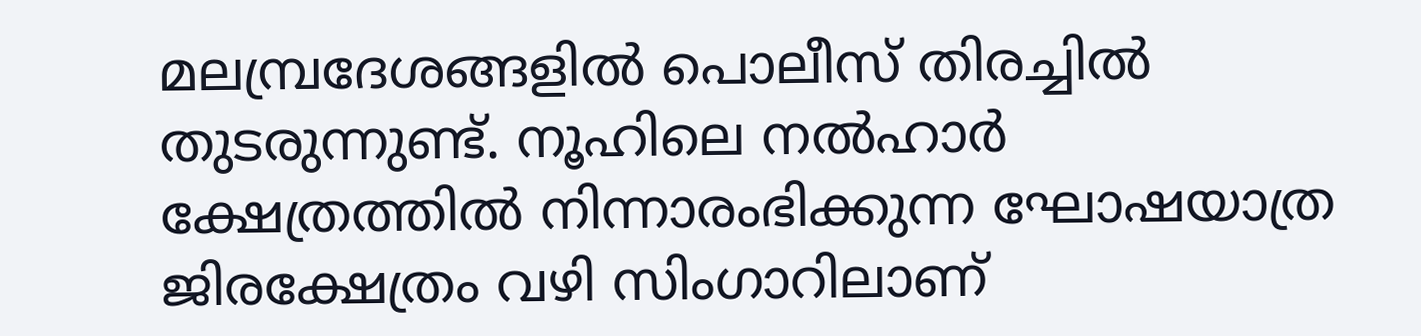മലമ്പ്രദേശങ്ങളിൽ പൊലീസ് തിരച്ചിൽ തുടരുന്നുണ്ട്. നൂഹിലെ നൽഹാർ ക്ഷേത്രത്തിൽ നിന്നാരംഭിക്കുന്ന ഘോഷയാത്ര ജിരക്ഷേത്രം വഴി സിംഗാറിലാണ്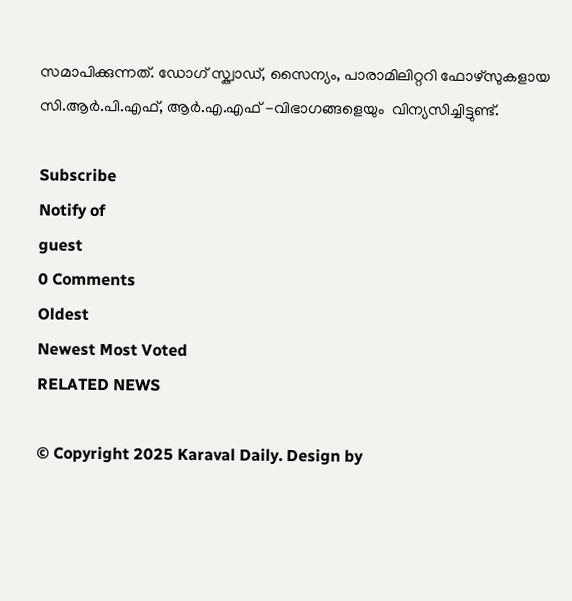സമാപിക്കുന്നത്. ഡോഗ് സ്ക്വാഡ്, സൈന്യം, പാരാമിലിറ്ററി ഫോഴ്സുകളായ സി.ആർ.പി.എഫ്, ആർ.എ.എഫ് -വിഭാഗങ്ങളെയും  വിന്യസിച്ചിട്ടുണ്ട്.

Subscribe
Notify of
guest
0 Comments
Oldest
Newest Most Voted
RELATED NEWS

© Copyright 2025 Karaval Daily. Design by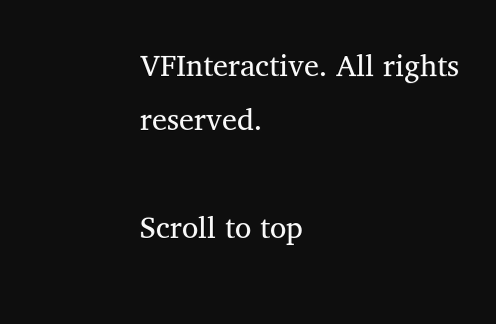VFInteractive. All rights reserved.

Scroll to top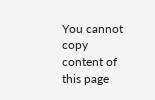You cannot copy content of this page